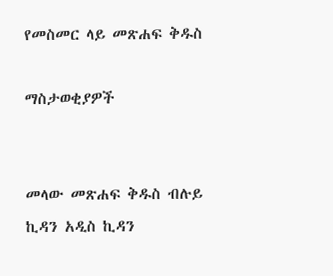የመስመር ላይ መጽሐፍ ቅዱስ

ማስታወቂያዎች


መላው መጽሐፍ ቅዱስ ብሉይ ኪዳን አዲስ ኪዳን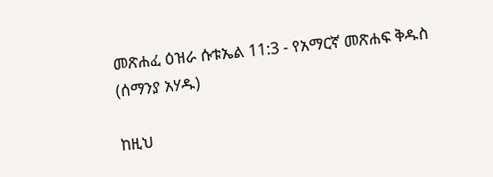መጽሐፈ ዕዝራ ሱቱኤል 11:3 - የአማርኛ መጽሐፍ ቅዱስ (ሰማንያ አሃዱ)

ከዚህ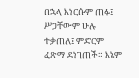በኋላ እነርሱም ጠፉ፤ ሥጋቸውም ሁሉ ተቃጠለ፤ ምድርም ፈጽማ ደነገጠች። እኔም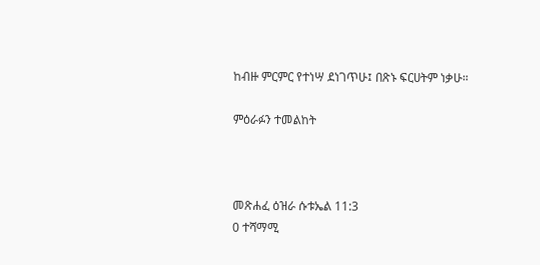ከብዙ ምርምር የተነሣ ደነገጥሁ፤ በጽኑ ፍርሀትም ነቃሁ።

ምዕራፉን ተመልከት



መጽሐፈ ዕዝራ ሱቱኤል 11:3
0 ተሻማሚ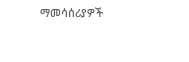ማመሳሰሪያዎች